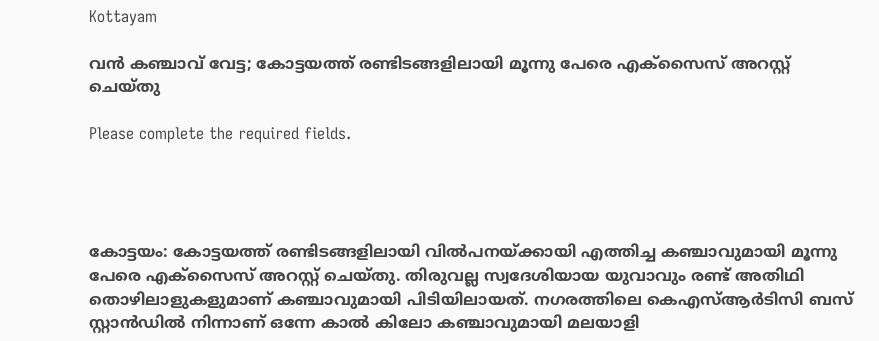Kottayam

വൻ കഞ്ചാവ് വേട്ട; കോട്ടയത്ത് രണ്ടിടങ്ങളിലായി മൂന്നു പേരെ എക്സൈസ് അറസ്റ്റ് ചെയ്തു

Please complete the required fields.




കോട്ടയം: കോട്ടയത്ത് രണ്ടിടങ്ങളിലായി വിൽപനയ്ക്കായി എത്തിച്ച കഞ്ചാവുമായി മൂന്നു പേരെ എക്സൈസ് അറസ്റ്റ് ചെയ്തു. തിരുവല്ല സ്വദേശിയായ യുവാവും രണ്ട് അതിഥി തൊഴിലാളുകളുമാണ് കഞ്ചാവുമായി പിടിയിലായത്. നഗരത്തിലെ കെഎസ്ആർടിസി ബസ് സ്റ്റാൻഡിൽ നിന്നാണ് ഒന്നേ കാൽ കിലോ കഞ്ചാവുമായി മലയാളി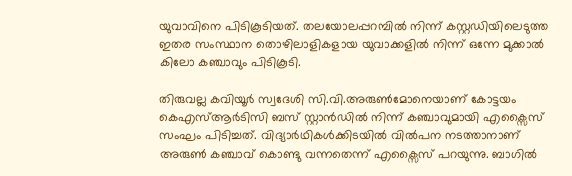യുവാവിനെ പിടികൂടിയത്. തലയോലപ്പറമ്പിൽ നിന്ന് കസ്റ്റഡിയിലെടുത്ത ഇതര സംസ്ഥാന തൊഴിലാളികളായ യുവാക്കളിൽ നിന്ന് ഒന്നേ മുക്കാൽ കിലോ കഞ്ചാവും പിടികൂടി.

തിരുവല്ല കവിയൂർ സ്വദേശി സി.വി.അരുൺമോനെയാണ് കോട്ടയം കെഎസ്ആർടിസി ബസ് സ്റ്റാൻഡിൽ നിന്ന് കഞ്ചാവുമായി എക്സൈസ് സംഘം പിടിച്ചത്. വിദ്യാർഥികൾക്കിടയിൽ വിൽപന നടത്താനാണ് അരുൺ കഞ്ചാവ് കൊണ്ടു വന്നതെന്ന് എക്സൈസ് പറയുന്നു. ബാഗിൽ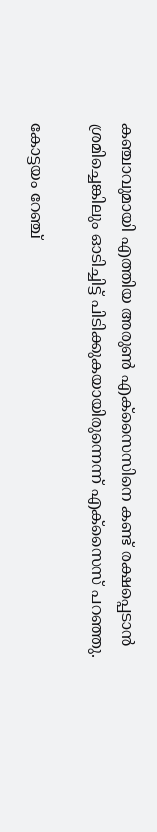കഞ്ചാവുമായി എത്തിയ അരുൺ എക്സൈസിനെ കണ്ട് രക്ഷപ്പെടാൻ ശ്രമിച്ചെങ്കിലും ഓടിച്ചിട്ട് പിടിക്കുകയായിരുന്നെന്ന് എക്സൈസ് പറഞ്ഞു.

കോട്ടയം റേഞ്ച്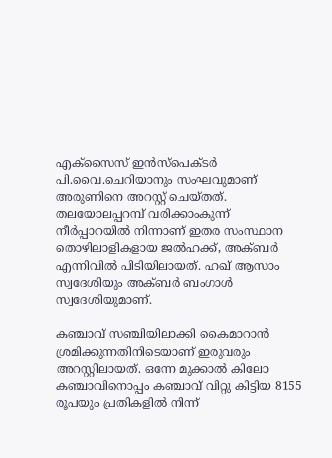എക്സൈസ് ഇൻസ്പെക്ടർ പി.വൈ.ചെറിയാനും സംഘവുമാണ് അരുണിനെ അറസ്റ്റ് ചെയ്തത്. തലയോലപ്പറമ്പ് വരിക്കാംകുന്ന് നീർപ്പാറയിൽ നിന്നാണ് ഇതര സംസ്ഥാന തൊഴിലാളികളായ ജൽഹക്ക്, അക്ബർ എന്നിവിൽ പിടിയിലായത്. ഹഖ് ആസാം സ്വദേശിയും അക്ബർ ബംഗാൾ സ്വദേശിയുമാണ്.

കഞ്ചാവ് സഞ്ചിയിലാക്കി കൈമാറാൻ ശ്രമിക്കുന്നതിനിടെയാണ് ഇരുവരും അറസ്റ്റിലായത്. ഒന്നേ മുക്കാൽ കിലോ കഞ്ചാവിനൊപ്പം കഞ്ചാവ് വിറ്റു കിട്ടിയ 8155 രൂപയും പ്രതികളിൽ നിന്ന്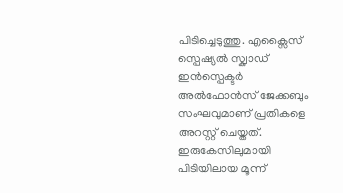പിടിച്ചെടുത്തു. എക്സൈസ് സ്പെഷ്യൽ സ്ക്വാഡ് ഇൻസ്പെക്ടർ അൽഫോൻസ് ജേക്കബും സംഘവുമാണ് പ്രതികളെ അറസ്റ്റ് ചെയ്തത്. ഇരുകേസിലുമായി പിടിയിലായ മൂന്ന്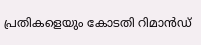പ്രതികളെയും കോടതി റിമാൻഡ്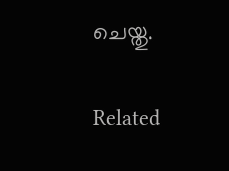ചെയ്തു.

Related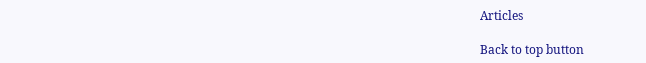Articles

Back to top button